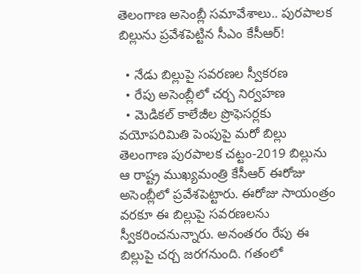తెలంగాణ అసెంబ్లీ సమావేశాలు.. పురపాలక బిల్లును ప్రవేశపెట్టిన సీఎం కేసీఆర్!

  • నేడు బిల్లుపై సవరణల స్వీకరణ
  • రేపు అసెంబ్లీలో చర్చ నిర్వహణ
  • మెడికల్ కాలేజీల ప్రొఫెసర్లకు వయోపరిమితి పెంపుపై మరో బిల్లు
తెలంగాణ పురపాలక చట్టం-2019 బిల్లును ఆ రాష్ట్ర ముఖ్యమంత్రి కేసీఆర్ ఈరోజు అసెంబ్లీలో ప్రవేశపెట్టారు. ఈరోజు సాయంత్రం వరకూ ఈ బిల్లుపై సవరణలను స్వీకరించనున్నారు. అనంతరం రేపు ఈ బిల్లుపై చర్చ జరగనుంది. గతంలో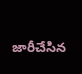జారీచేసిన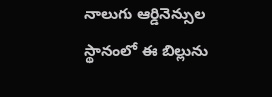నాలుగు ఆర్డినెన్సుల స్థానంలో ఈ బిల్లును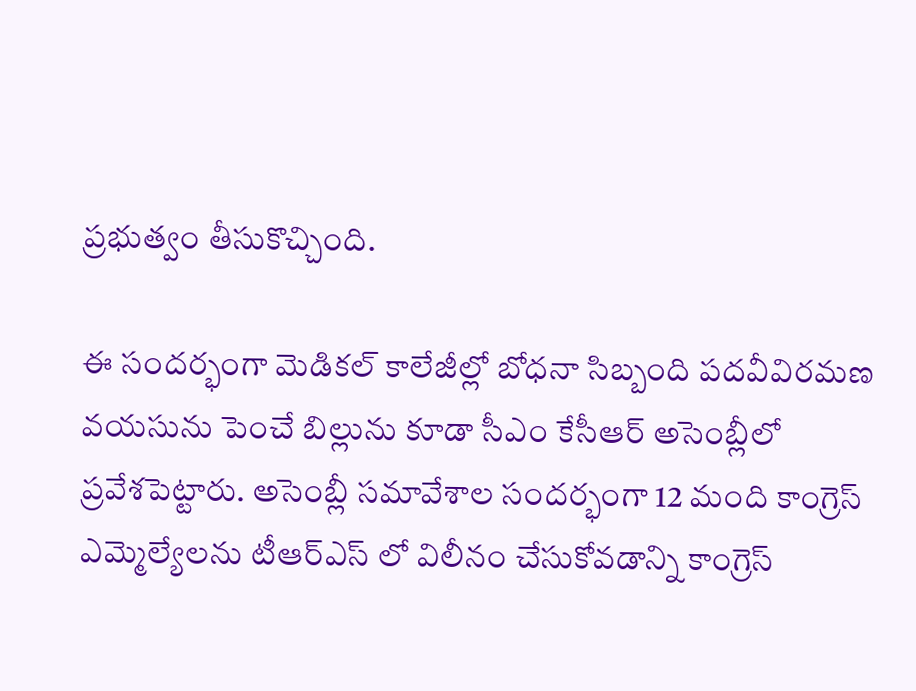ప్రభుత్వం తీసుకొచ్చింది.

ఈ సందర్భంగా మెడికల్ కాలేజీల్లో బోధనా సిబ్బంది పదవీవిరమణ వయసును పెంచే బిల్లును కూడా సీఎం కేసీఆర్ అసెంబ్లీలో ప్రవేశపెట్టారు. అసెంబ్లీ సమావేశాల సందర్భంగా 12 మంది కాంగ్రెస్ ఎమ్మెల్యేలను టీఆర్ఎస్ లో విలీనం చేసుకోవడాన్ని కాంగ్రెస్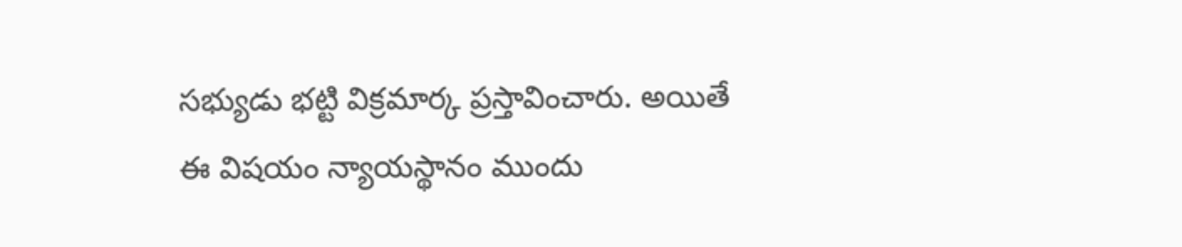సభ్యుడు భట్టి విక్రమార్క ప్రస్తావించారు. అయితే ఈ విషయం న్యాయస్థానం ముందు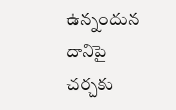ఉన్నందున దానిపై చర్చకు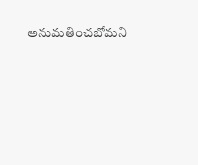అనుమతించబోమని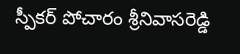స్పీకర్ పోచారం శ్రీనివాసరెడ్డి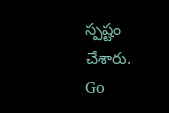స్పష్టం చేశారు.
Go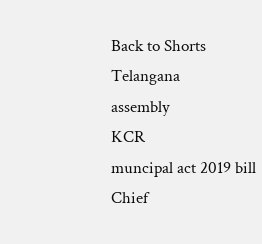Back to Shorts
Telangana
assembly
KCR
muncipal act 2019 bill
Chief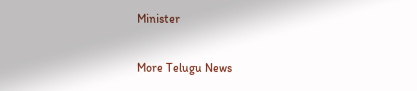Minister

More Telugu News